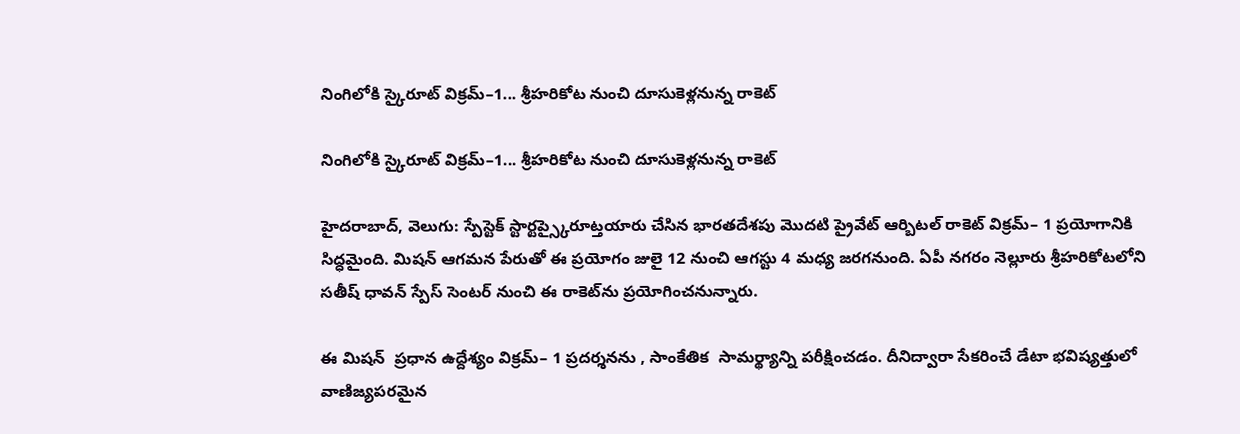నింగిలోకి స్కైరూట్ విక్రమ్–1... శ్రీహరికోట నుంచి దూసుకెళ్లనున్న రాకెట్

నింగిలోకి స్కైరూట్ విక్రమ్–1... శ్రీహరికోట నుంచి దూసుకెళ్లనున్న రాకెట్

హైదరాబాద్, వెలుగు: స్పేస్టెక్ స్టార్టప్స్కైరూట్తయారు చేసిన భారతదేశపు మొదటి ప్రైవేట్ ఆర్బిటల్ రాకెట్ విక్రమ్– 1 ప్రయోగానికి సిద్ధమైంది. మిషన్ ఆగమన పేరుతో ఈ ప్రయోగం జులై 12 నుంచి ఆగస్టు 4 మధ్య జరగనుంది. ఏపీ నగరం నెల్లూరు శ్రీహరికోటలోని సతీష్ ధావన్ స్పేస్ సెంటర్ నుంచి ఈ రాకెట్‌‌‌‌ను ప్రయోగించనున్నారు.

ఈ మిషన్  ప్రధాన ఉద్దేశ్యం విక్రమ్– 1 ప్రదర్శనను , సాంకేతిక  సామర్థ్యాన్ని పరీక్షించడం. దీనిద్వారా సేకరించే డేటా భవిష్యత్తులో వాణిజ్యపరమైన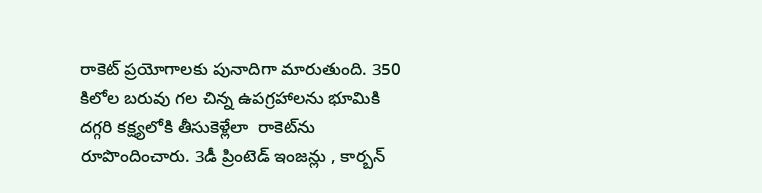రాకెట్ ప్రయోగాలకు పునాదిగా మారుతుంది. 350 కిలోల బరువు గల చిన్న ఉపగ్రహాలను భూమికి దగ్గరి కక్ష్యలోకి తీసుకెళ్లేలా  రాకెట్‌‌‌‌ను రూపొందించారు. 3డీ ప్రింటెడ్ ఇంజన్లు , కార్బన్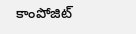కాంపోజిట్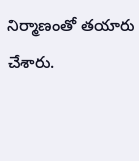నిర్మాణంతో తయారు చేశారు.